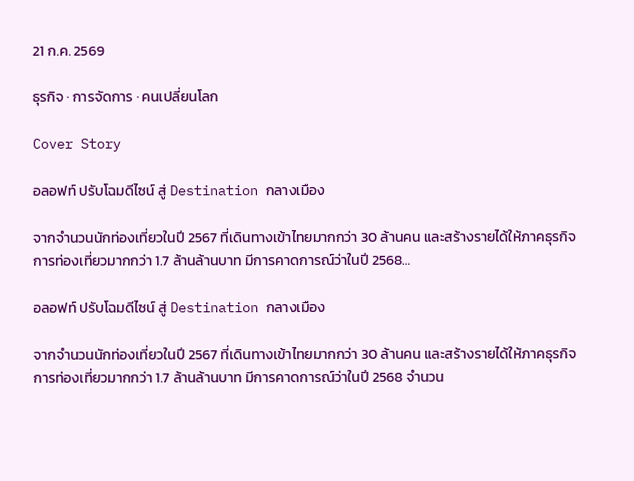21 ก.ค. 2569

ธุรกิจ · การจัดการ · คนเปลี่ยนโลก

Cover Story

อลอฟท์ ปรับโฉมดีไซน์ สู่ Destination กลางเมือง

จากจำนวนนักท่องเที่ยวในปี 2567 ที่เดินทางเข้าไทยมากกว่า 30 ล้านคน และสร้างรายได้ให้ภาคธุรกิจการท่องเที่ยวมากกว่า 1.7 ล้านล้านบาท มีการคาดการณ์ว่าในปี 2568…

อลอฟท์ ปรับโฉมดีไซน์ สู่ Destination กลางเมือง

จากจำนวนนักท่องเที่ยวในปี 2567 ที่เดินทางเข้าไทยมากกว่า 30 ล้านคน และสร้างรายได้ให้ภาคธุรกิจการท่องเที่ยวมากกว่า 1.7 ล้านล้านบาท มีการคาดการณ์ว่าในปี 2568 จำนวน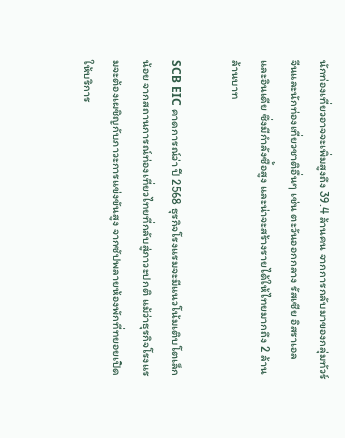นักท่องเที่ยวอาจจะเพิ่มสูงถึง 39.4 ล้านคน จากการกลับมาของกลุ่มทัวร์จีนและนักท่องเที่ยวชาติอื่นๆ เช่น ตะวันออกกลาง รัสเซีย อิสราเอล และอินเดีย ซึ่งมีกำลังซื้อสูง และน่าจะสร้างรายได้ให้ไทยมากถึง 2 ล้านล้านบาท

SCB EIC คาดการณ์ว่า ปี 2568 ธุรกิจโรงแรมจะมีแนวโน้มเติบโตเล็กน้อย จากสถานการณ์ท่องเที่ยวไทยที่กลับสู่ภาวะปกติ แม้ว่าธุรกิจโรงแรมจะต้องเผชิญกับภาวะการแข่งขันสูง จากซัปพลายห้องพักที่ทยอยเปิดให้บริการ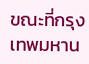ขณะที่กรุงเทพมหาน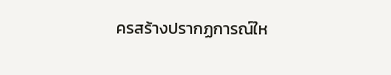ครสร้างปรากฏการณ์ให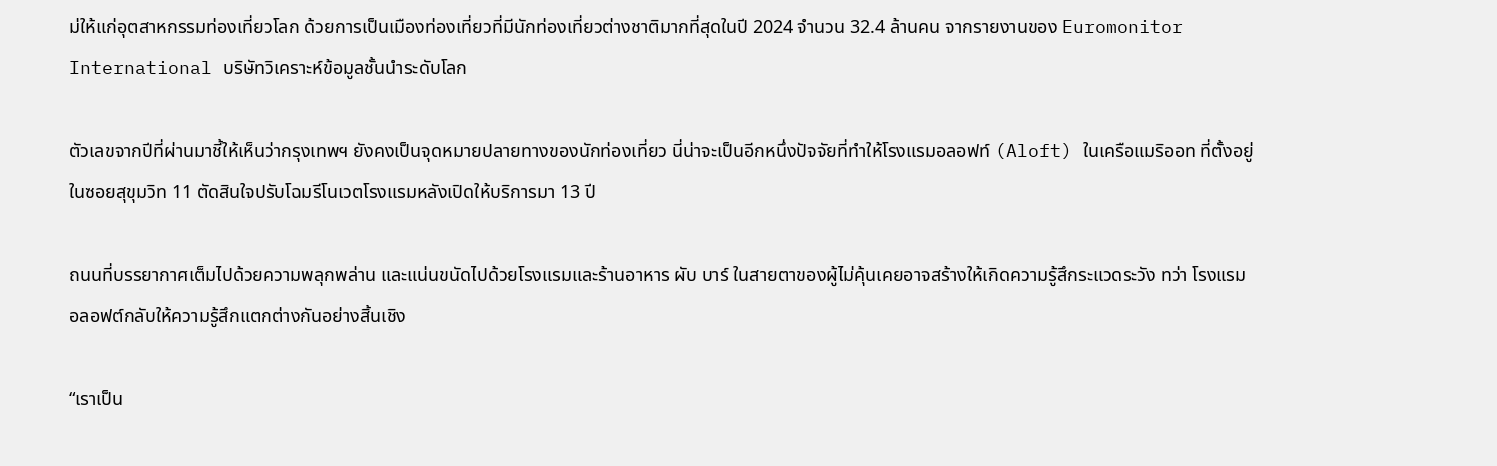ม่ให้แก่อุตสาหกรรมท่องเที่ยวโลก ด้วยการเป็นเมืองท่องเที่ยวที่มีนักท่องเที่ยวต่างชาติมากที่สุดในปี 2024 จำนวน 32.4 ล้านคน จากรายงานของ Euromonitor International บริษัทวิเคราะห์ข้อมูลชั้นนำระดับโลก

ตัวเลขจากปีที่ผ่านมาชี้ให้เห็นว่ากรุงเทพฯ ยังคงเป็นจุดหมายปลายทางของนักท่องเที่ยว นี่น่าจะเป็นอีกหนึ่งปัจจัยที่ทำให้โรงแรมอลอฟท์ (Aloft) ในเครือแมริออท ที่ตั้งอยู่ในซอยสุขุมวิท 11 ตัดสินใจปรับโฉมรีโนเวตโรงแรมหลังเปิดให้บริการมา 13 ปี

ถนนที่บรรยากาศเต็มไปด้วยความพลุกพล่าน และแน่นขนัดไปด้วยโรงแรมและร้านอาหาร ผับ บาร์ ในสายตาของผู้ไม่คุ้นเคยอาจสร้างให้เกิดความรู้สึกระแวดระวัง ทว่า โรงแรมอลอฟต์กลับให้ความรู้สึกแตกต่างกันอย่างสิ้นเชิง

“เราเป็น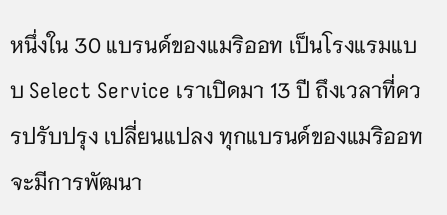หนึ่งใน 30 แบรนด์ของแมริออท เป็นโรงแรมแบบ Select Service เราเปิดมา 13 ปี ถึงเวลาที่ควรปรับปรุง เปลี่ยนแปลง ทุกแบรนด์ของแมริออทจะมีการพัฒนา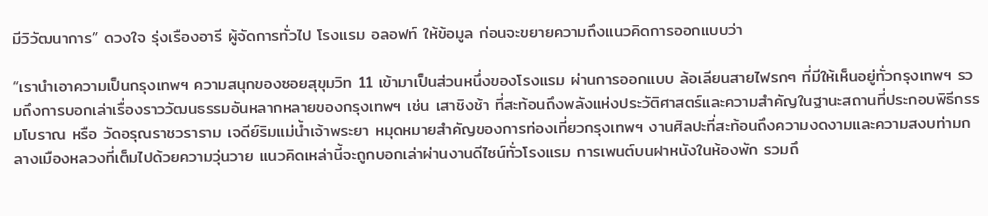มีวิวัฒนาการ” ดวงใจ รุ่งเรืองอารี ผู้จัดการทั่วไป โรงแรม อลอฟท์ ให้ข้อมูล ก่อนจะขยายความถึงแนวคิดการออกแบบว่า

“เรานำเอาความเป็นกรุงเทพฯ ความสนุกของซอยสุขุมวิท 11 เข้ามาเป็นส่วนหนึ่งของโรงแรม ผ่านการออกแบบ ล้อเลียนสายไฟรกๆ ที่มีให้เห็นอยู่ทั่วกรุงเทพฯ รวมถึงการบอกเล่าเรื่องราววัฒนธรรมอันหลากหลายของกรุงเทพฯ เช่น เสาชิงช้า ที่สะท้อนถึงพลังแห่งประวัติศาสตร์และความสำคัญในฐานะสถานที่ประกอบพิธีกรรมโบราณ หรือ วัดอรุณราชวราราม เจดีย์ริมแม่น้ำเจ้าพระยา หมุดหมายสำคัญของการท่องเที่ยวกรุงเทพฯ งานศิลปะที่สะท้อนถึงความงดงามและความสงบท่ามกลางเมืองหลวงที่เต็มไปด้วยความวุ่นวาย แนวคิดเหล่านี้จะถูกบอกเล่าผ่านงานดีไซน์ทั่วโรงแรม การเพนต์บนฝาหนังในห้องพัก รวมถึ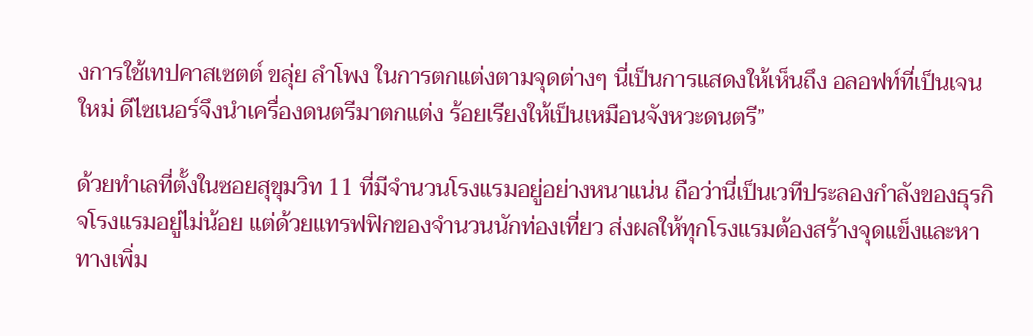งการใช้เทปคาสเซตต์ ขลุ่ย ลำโพง ในการตกแต่งตามจุดต่างๆ นี่เป็นการแสดงให้เห็นถึง อลอฟท์ที่เป็นเจนใหม่ ดีไซเนอร์จึงนำเครื่องดนตรีมาตกแต่ง ร้อยเรียงให้เป็นเหมือนจังหวะดนตรี”

ด้วยทำเลที่ตั้งในซอยสุขุมวิท 11 ที่มีจำนวนโรงแรมอยู่อย่างหนาแน่น ถือว่านี่เป็นเวทีประลองกำลังของธุรกิจโรงแรมอยู่ไม่น้อย แต่ด้วยแทรฟฟิกของจำนวนนักท่องเที่ยว ส่งผลให้ทุกโรงแรมต้องสร้างจุดแข็งและหาทางเพิ่ม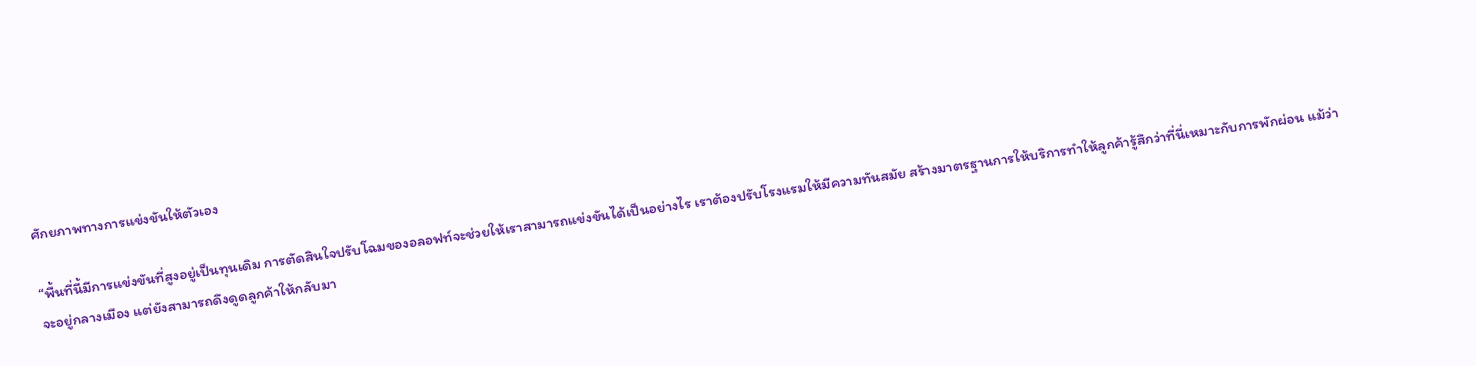ศักยภาพทางการแข่งขันให้ตัวเอง

“พื้นที่นี้มีการแข่งขันที่สูงอยู่เป็นทุนเดิม การตัดสินใจปรับโฉมของอลอฟท์จะช่วยให้เราสามารถแข่งขันได้เป็นอย่างไร เราต้องปรับโรงแรมให้มีความทันสมัย สร้างมาตรฐานการให้บริการทำให้ลูกค้ารู้สึกว่าที่นี่เหมาะกับการพักผ่อน แม้ว่าจะอยู่กลางเมือง แต่ยังสามารถดึงดูดลูกค้าให้กลับมา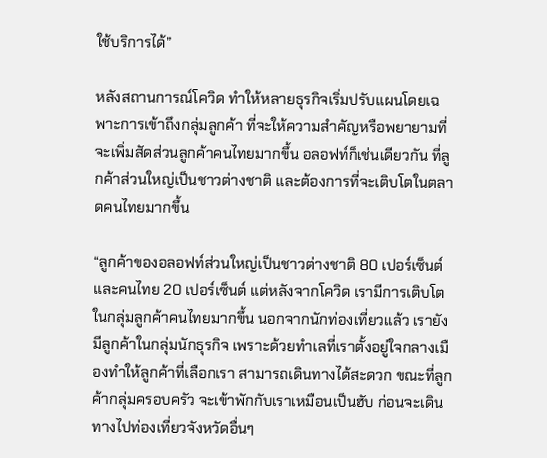ใช้บริการได้”

หลังสถานการณ์โควิด ทำให้หลายธุรกิจเริ่มปรับแผนโดยเฉพาะการเข้าถึงกลุ่มลูกค้า ที่จะให้ความสำคัญหรือพยายามที่จะเพิ่มสัดส่วนลูกค้าคนไทยมากขึ้น อลอฟท์ก็เช่นเดียวกัน ที่ลูกค้าส่วนใหญ่เป็นชาวต่างชาติ และต้องการที่จะเติบโตในตลาดคนไทยมากขึ้น

“ลูกค้าของอลอฟท์ส่วนใหญ่เป็นชาวต่างชาติ 80 เปอร์เซ็นต์ และคนไทย 20 เปอร์เซ็นต์ แต่หลังจากโควิด เรามีการเติบโตในกลุ่มลูกค้าคนไทยมากขึ้น นอกจากนักท่องเที่ยวแล้ว เรายังมีลูกค้าในกลุ่มนักธุรกิจ เพราะด้วยทำเลที่เราตั้งอยู่ใจกลางเมืองทำให้ลูกค้าที่เลือกเรา สามารถเดินทางได้สะดวก ขณะที่ลูกค้ากลุ่มครอบครัว จะเข้าพักกับเราเหมือนเป็นฮับ ก่อนจะเดินทางไปท่องเที่ยวจังหวัดอื่นๆ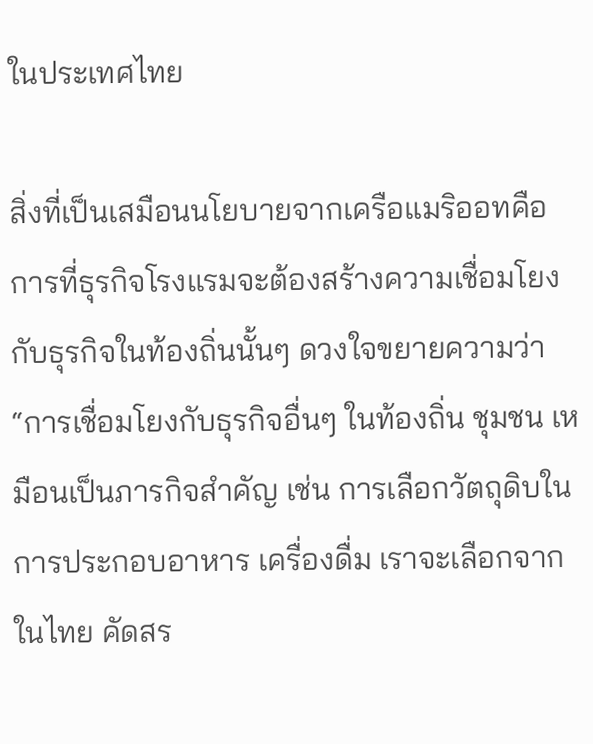ในประเทศไทย

สิ่งที่เป็นเสมือนนโยบายจากเครือแมริออทคือ การที่ธุรกิจโรงแรมจะต้องสร้างความเชื่อมโยงกับธุรกิจในท้องถิ่นนั้นๆ ดวงใจขยายความว่า “การเชื่อมโยงกับธุรกิจอื่นๆ ในท้องถิ่น ชุมชน เหมือนเป็นภารกิจสำคัญ เช่น การเลือกวัตถุดิบในการประกอบอาหาร เครื่องดื่ม เราจะเลือกจากในไทย คัดสร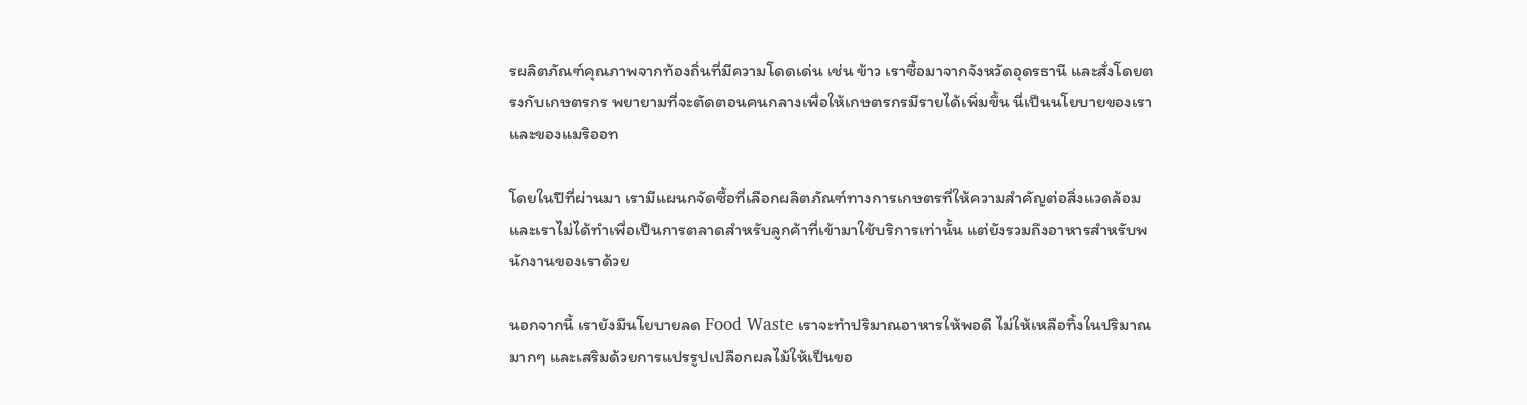รผลิตภัณฑ์คุณภาพจากท้องถิ่นที่มีความโดดเด่น เช่น ข้าว เราซื้อมาจากจังหวัดอุดรธานี และสั่งโดยตรงกับเกษตรกร พยายามที่จะตัดตอนคนกลางเพื่อให้เกษตรกรมีรายได้เพิ่มขึ้น นี่เป็นนโยบายของเราและของแมริออท

โดยในปีที่ผ่านมา เรามีแผนกจัดซื้อที่เลือกผลิตภัณฑ์ทางการเกษตรที่ให้ความสำคัญต่อสิ่งแวดล้อม และเราไม่ได้ทำเพื่อเป็นการตลาดสำหรับลูกค้าที่เข้ามาใช้บริการเท่านั้น แต่ยังรวมถึงอาหารสำหรับพนักงานของเราด้วย

นอกจากนี้ เรายังมีนโยบายลด Food Waste เราจะทำปริมาณอาหารให้พอดี ไม่ให้เหลือทิ้งในปริมาณมากๆ และเสริมด้วยการแปรรูปเปลือกผลไม้ให้เป็นขอ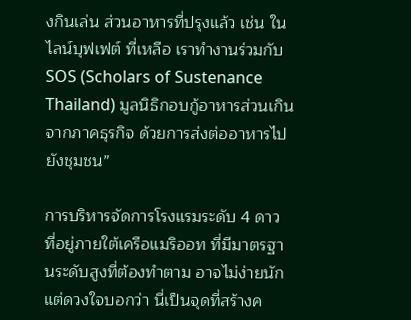งกินเล่น ส่วนอาหารที่ปรุงแล้ว เช่น ในไลน์บุฟเฟต์ ที่เหลือ เราทำงานร่วมกับ SOS (Scholars of Sustenance Thailand) มูลนิธิกอบกู้อาหารส่วนเกินจากภาคธุรกิจ ด้วยการส่งต่ออาหารไปยังชุมชน”

การบริหารจัดการโรงแรมระดับ 4 ดาว ที่อยู่ภายใต้เครือแมริออท ที่มีมาตรฐานระดับสูงที่ต้องทำตาม อาจไม่ง่ายนัก แต่ดวงใจบอกว่า นี่เป็นจุดที่สร้างค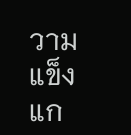วามแข็งแก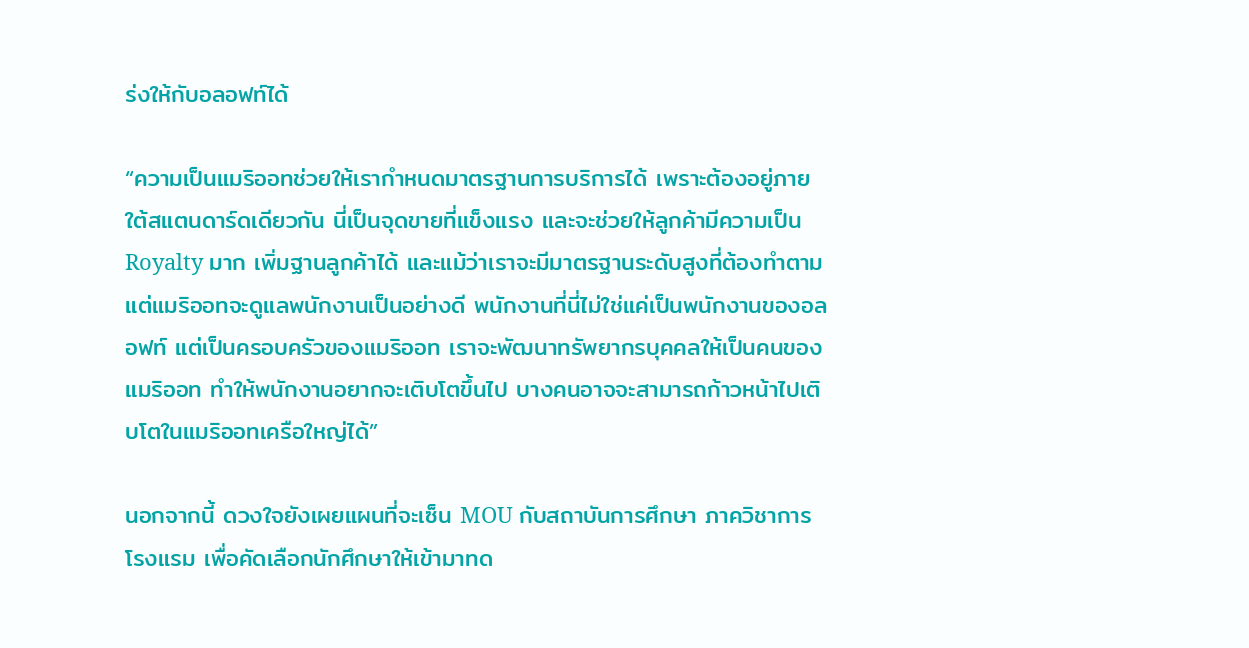ร่งให้กับอลอฟท์ได้

“ความเป็นแมริออทช่วยให้เรากำหนดมาตรฐานการบริการได้ เพราะต้องอยู่ภายใต้สแตนดาร์ดเดียวกัน นี่เป็นจุดขายที่แข็งแรง และจะช่วยให้ลูกค้ามีความเป็น Royalty มาก เพิ่มฐานลูกค้าได้ และแม้ว่าเราจะมีมาตรฐานระดับสูงที่ต้องทำตาม แต่แมริออทจะดูแลพนักงานเป็นอย่างดี พนักงานที่นี่ไม่ใช่แค่เป็นพนักงานของอลอฟท์ แต่เป็นครอบครัวของแมริออท เราจะพัฒนาทรัพยากรบุคคลให้เป็นคนของแมริออท ทำให้พนักงานอยากจะเติบโตขึ้นไป บางคนอาจจะสามารถก้าวหน้าไปเติบโตในแมริออทเครือใหญ่ได้”

นอกจากนี้ ดวงใจยังเผยแผนที่จะเซ็น MOU กับสถาบันการศึกษา ภาควิชาการโรงแรม เพื่อคัดเลือกนักศึกษาให้เข้ามาทด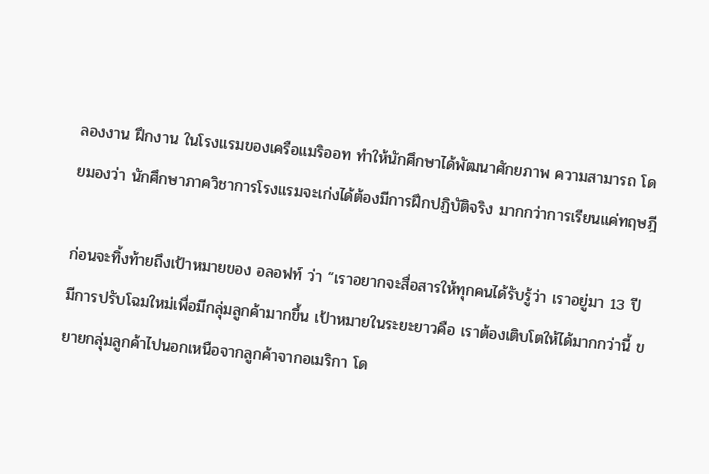ลองงาน ฝึกงาน ในโรงแรมของเครือแมริออท ทำให้นักศึกษาได้พัฒนาศักยภาพ ความสามารถ โดยมองว่า นักศึกษาภาควิชาการโรงแรมจะเก่งได้ต้องมีการฝึกปฏิบัติจริง มากกว่าการเรียนแค่ทฤษฎี

ก่อนจะทิ้งท้ายถึงเป้าหมายของ อลอฟท์ ว่า “เราอยากจะสื่อสารให้ทุกคนได้รับรู้ว่า เราอยู่มา 13 ปี มีการปรับโฉมใหม่เพื่อมีกลุ่มลูกค้ามากขึ้น เป้าหมายในระยะยาวคือ เราต้องเติบโตให้ได้มากกว่านี้ ขยายกลุ่มลูกค้าไปนอกเหนือจากลูกค้าจากอเมริกา โด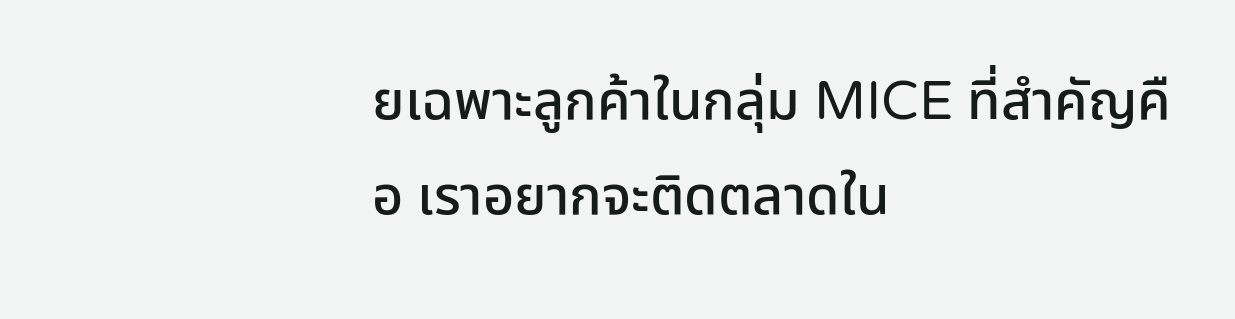ยเฉพาะลูกค้าในกลุ่ม MICE ที่สำคัญคือ เราอยากจะติดตลาดใน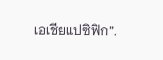เอเชียแปซิฟิก”.